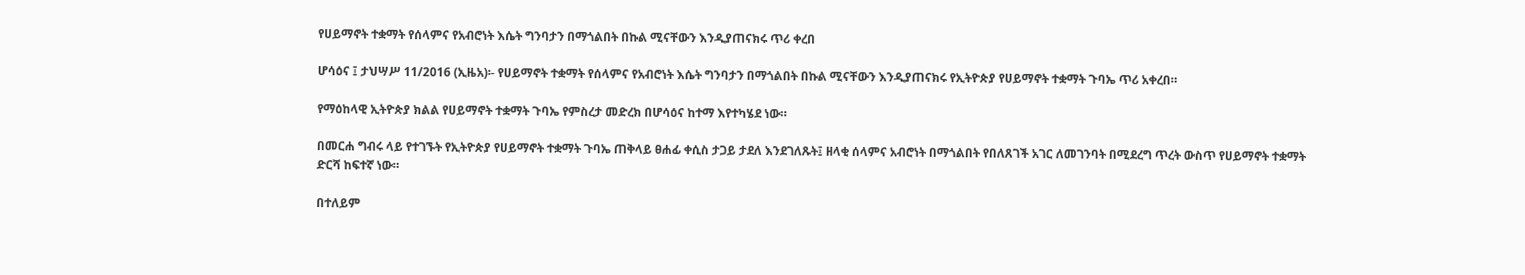የሀይማኖት ተቋማት የሰላምና የአብሮነት እሴት ግንባታን በማጎልበት በኩል ሚናቸውን እንዲያጠናክሩ ጥሪ ቀረበ

ሆሳዕና ፤ ታህሣሥ 11/2016 (ኢዜአ)፡- የሀይማኖት ተቋማት የሰላምና የአብሮነት እሴት ግንባታን በማጎልበት በኩል ሚናቸውን እንዲያጠናክሩ የኢትዮጵያ የሀይማኖት ተቋማት ጉባኤ ጥሪ አቀረበ።

የማዕከላዊ ኢትዮጵያ ክልል የሀይማኖት ተቋማት ጉባኤ የምስረታ መድረክ በሆሳዕና ከተማ እየተካሄደ ነው።

በመርሐ ግብሩ ላይ የተገኙት የኢትዮጵያ የሀይማኖት ተቋማት ጉባኤ ጠቅላይ ፀሐፊ ቀሲስ ታጋይ ታደለ እንደገለጹት፤ ዘላቂ ሰላምና አብሮነት በማጎልበት የበለጸገች አገር ለመገንባት በሚደረግ ጥረት ውስጥ የሀይማኖት ተቋማት ድርሻ ከፍተኛ ነው።

በተለይም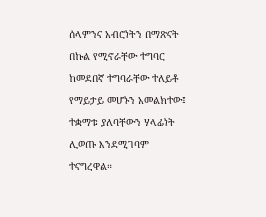ሰላምንና አብሮነትን በማጽናት በኩል የሚኖራቸው ተግባር ከመደበኛ ተግባራቸው ተለይቶ የማይታይ መሆኑን አመልክተው፤ ተቋማቱ ያለባቸውን ሃላፊነት ሊወጡ እንደሚገባም ተናግረዋል።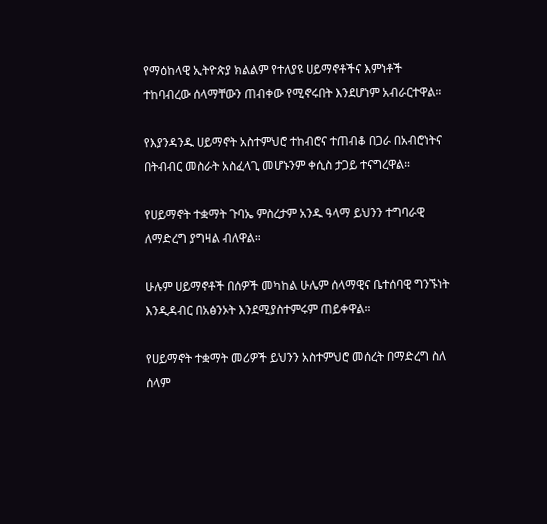የማዕከላዊ ኢትዮጵያ ክልልም የተለያዩ ሀይማኖቶችና እምነቶች ተከባብረው ሰላማቸውን ጠብቀው የሚኖሩበት እንደሆነም አብራርተዋል።

የእያንዳንዱ ሀይማኖት አስተምህሮ ተከብሮና ተጠብቆ በጋራ በአብሮነትና በትብብር መስራት አስፈላጊ መሆኑንም ቀሲስ ታጋይ ተናግረዋል።

የሀይማኖት ተቋማት ጉባኤ ምስረታም አንዱ ዓላማ ይህንን ተግባራዊ ለማድረግ ያግዛል ብለዋል።

ሁሉም ሀይማኖቶች በሰዎች መካከል ሁሌም ሰላማዊና ቤተሰባዊ ግንኙነት እንዲዳብር በአፅንኦት እንደሚያስተምሩም ጠይቀዋል።

የሀይማኖት ተቋማት መሪዎች ይህንን አስተምህሮ መሰረት በማድረግ ስለ ሰላም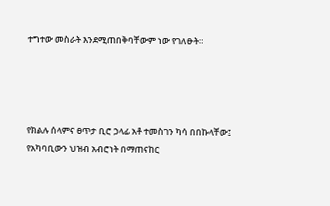ተግተው መስራት እንደሚጠበቅባቸውም ነው የገለፁት።




የክልሉ ሰላምና ፀጥታ ቢሮ ኃላፊ አቶ ተመስገን ካሳ በበኩላቸው፤ የአካባቢውን ህዝብ አብሮነት በማጠናከር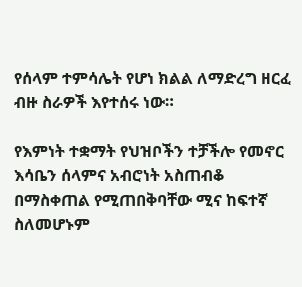የሰላም ተምሳሌት የሆነ ክልል ለማድረግ ዘርፈ ብዙ ስራዎች እየተሰሩ ነው።

የእምነት ተቋማት የህዝቦችን ተቻችሎ የመኖር እሳቤን ሰላምና አብሮነት አስጠብቆ በማስቀጠል የሚጠበቅባቸው ሚና ከፍተኛ ስለመሆኑም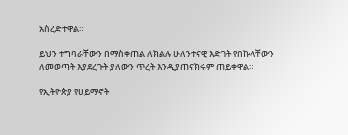አስረድተዋል።

ይህን ተግባራቸውን በማስቀጠል ለክልሉ ሁለንተናዊ እድገት የበኩላቸውን ለመወጣት እያደረጉት ያለውን ጥረት እንዲያጠናክሩም ጠይቀዋል።

የኢትዮጵያ የሀይማኖት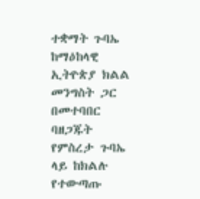ተቋማት ጉባኤ ከማዕከላዊ ኢትዮጵያ ክልል መንግስት ጋር በመተባበር ባዘጋጁት የምስረታ ጉባኤ ላይ ከክልሉ የተውጣጡ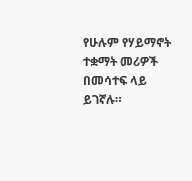የሁሉም የሃይማኖት ተቋማት መሪዎች በመሳተፍ ላይ ይገኛሉ።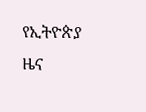የኢትዮጵያ ዜና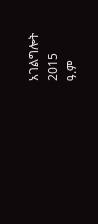አገልግሎት
2015
ዓ.ም